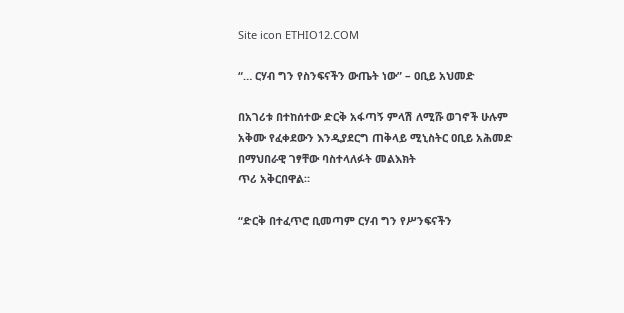Site icon ETHIO12.COM

“… ርሃብ ግን የስንፍናችን ውጤት ነው” – ዐቢይ አህመድ

በአገሪቱ በተከሰተው ድርቅ አፋጣኝ ምላሽ ለሚሹ ወገኖች ሁሉም አቅሙ የፈቀደውን እንዲያደርግ ጠቅላይ ሚኒስትር ዐቢይ አሕመድ በማህበራዊ ገፃቸው ባስተላለፉት መልእክት
ጥሪ አቅርበዋል።

“ድርቅ በተፈጥሮ ቢመጣም ርሃብ ግን የሥንፍናችን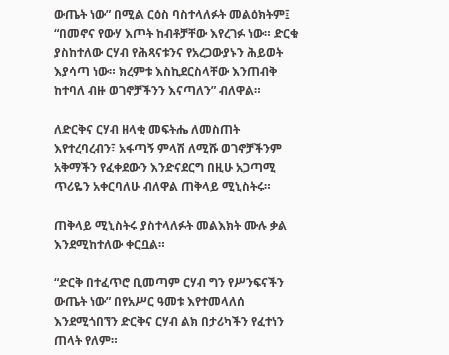ውጤት ነው” በሚል ርዕስ ባስተላለፉት መልዕክትም፤ “በመኖና የውሃ እጦት ከብቶቻቸው እየረገፉ ነው። ድርቁ ያስከተለው ርሃብ የሕጻናቱንና የአረጋውያኑን ሕይወት እያሳጣ ነው። ክረምቱ እስኪደርስላቸው እንጠብቅ ከተባለ ብዙ ወገኖቻችንን እናጣለን” ብለዋል።

ለድርቅና ርሃብ ዘላቂ መፍትሔ ለመስጠት እየተረባረብን፣ አፋጣኝ ምላሽ ለሚሹ ወገኖቻችንም አቅማችን የፈቀደውን እንድናደርግ በዚሁ አጋጣሚ ጥሪዬን አቀርባለሁ ብለዋል ጠቅላይ ሚኒስትሩ።

ጠቅላይ ሚኒስትሩ ያስተላለፉት መልእክት ሙሉ ቃል እንደሚከተለው ቀርቧል።

“ድርቅ በተፈጥሮ ቢመጣም ርሃብ ግን የሥንፍናችን ውጤት ነው” በየአሥር ዓመቱ እየተመላለሰ እንደሚጎበኘን ድርቅና ርሃብ ልክ በታሪካችን የፈተነን ጠላት የለም።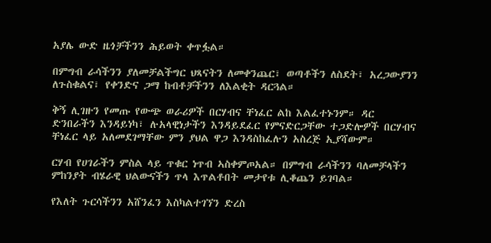አያሌ ውድ ዜጎቻችንን ሕይወት ቀጥፏል።

በምግብ ራሳችንን ያለመቻልችግር ህጻናትን ለመቀንጨር፣ ወጣቶችን ለስደት፣ አረጋውያንን ለጉስቁልና፣ የቀንድና ጋማ ከብቶቻችንን ለእልቂት ዳርጓል።

ቅኝ ሊገዙን የመጡ የውጭ ወራሪዎች በርሃብና ቸነፈር ልከ እልፈተኑንም። ዳር ድንበራችን እንዳይነካ፣ ሉአላዊነታችን እንዳይደፈር የምናድርጋቸው ተጋድሎዎች በርሃብና ቸነፈር ላይ አለመደገማቸው ምን ያህል ዋጋ እንዳስከፈሉን አስረጅ ኢያሻውም።

ርሃብ የሀገራችን ምስል ላይ ጥቁር ነጥብ ኣስቀምጦአል። በምግብ ራሳችንን ባለመቻላችን ምከንያት ብሄራዊ ህልውናችን ጥላ እጥልቶበት መታየቱ ሊቆጨን ይገባል።

የእለት ጉርሳችንን አሸንፈን እስካልተገኘን ድረስ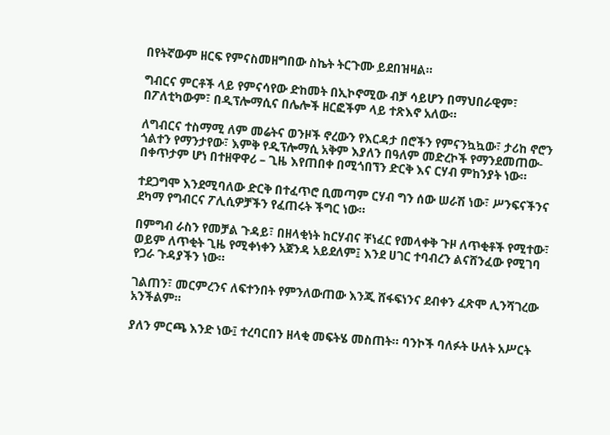በየትኛውም ዘርፍ የምናስመዘግበው ስኬት ትርጉሙ ይደበዝዛል።

ግብርና ምርቶች ላይ የምናሳየው ድከመት በኢኮኖሚው ብቻ ሳይሆን በማህበራዊም፣ በፖለቲካውም፣ በዲፕሎማሲና በሌሎች ዘርፎችም ላይ ተጽእኖ አለው።

ለግብርና ተስማሚ ለም መሬትና ወንዞች ኖረውን የእርዳታ በሮችን የምናንኳኳው፣ ታሪከ ኖሮን ጎልተን የማንታየው፣ እምቅ የዲፕሎማሲ አቅም እያለን በዓለም መድረኮች የማንደመጠው- በቀጥታም ሆነ በተዘዋዋሪ – ጊዜ እየጠበቀ በሚጎበኘን ድርቅ እና ርሃብ ምከንያት ነው።

ተደጋግሞ እንደሚባለው ድርቅ በተፈጥሮ ቢመጣም ርሃብ ግን ሰው ሠራሽ ነው፣ ሥንፍናችንና ደካማ የግብርና ፖሊሲዎቻችን የፈጠሩት ችግር ነው።

በምግብ ራስን የመቻል ጉዳይ፣ በዘላቂነት ከርሃብና ቸነፈር የመላቀቅ ጉዞ ለጥቂቶች የሚተው፣ ወይም ለጥቂት ጊዜ የሚቀነቀን አጀንዳ አይደለም፤ እንደ ሀገር ተባብረን ልናሸንፈው የሚገባ የጋራ ጉዳያችን ነው።

ገልጠን፣ መርምረንና ለፍተንበት የምንለውጠው እንጂ ሸፋፍነንና ደብቀን ፈጽሞ ሊንሻገረው አንችልም።

ያለን ምርጫ እንድ ነው፤ ተረባርበን ዘላቂ መፍትሄ መስጠት። ባንኮች ባለፉት ሁለት አሥርት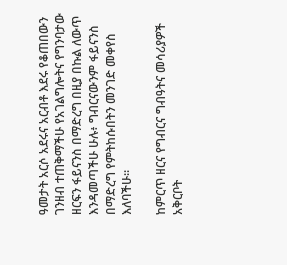ዓመታት አርሶ አደሩና አርብቶ እደሩ የቆጠበውን ገንዘብ ተጠቅማችሁ የአገልግሎትና የግንባታው ዘርፍን ፋይናንስ በማድረግ በዚያ በኩል ለውጥ እንዳመጣችሁ ሁሉ፥ ግብርናውንም ፋይናንስ በማድረግ የምትከሱበትን መንገድ መቀየስ እለባችሁ።

ከምርጥ ዘርና የግብርና ግብዓትና መሳሪያዎች አቅርቦት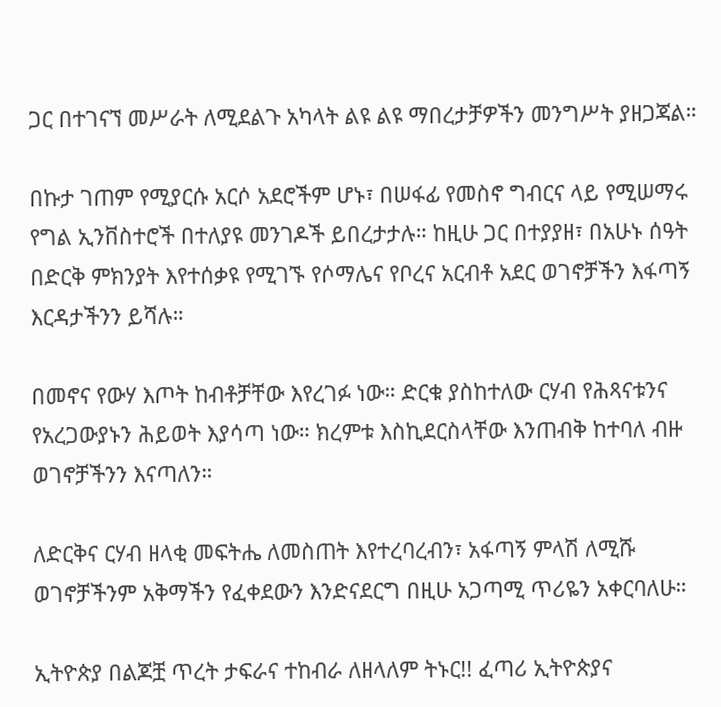ጋር በተገናኘ መሥራት ለሚደልጉ አካላት ልዩ ልዩ ማበረታቻዎችን መንግሥት ያዘጋጃል።

በኩታ ገጠም የሚያርሱ አርሶ አደሮችም ሆኑ፣ በሠፋፊ የመስኖ ግብርና ላይ የሚሠማሩ የግል ኢንቨስተሮች በተለያዩ መንገዶች ይበረታታሉ። ከዚሁ ጋር በተያያዘ፣ በአሁኑ ሰዓት በድርቅ ምክንያት እየተሰቃዩ የሚገኙ የሶማሌና የቦረና አርብቶ አደር ወገኖቻችን እፋጣኝ እርዳታችንን ይሻሉ።

በመኖና የውሃ እጦት ከብቶቻቸው እየረገፉ ነው። ድርቁ ያስከተለው ርሃብ የሕጻናቱንና የአረጋውያኑን ሕይወት እያሳጣ ነው። ክረምቱ እስኪደርስላቸው እንጠብቅ ከተባለ ብዙ ወገኖቻችንን እናጣለን።

ለድርቅና ርሃብ ዘላቂ መፍትሔ ለመስጠት እየተረባረብን፣ አፋጣኝ ምላሽ ለሚሹ ወገኖቻችንም አቅማችን የፈቀደውን እንድናደርግ በዚሁ አጋጣሚ ጥሪዬን አቀርባለሁ።

ኢትዮጵያ በልጆቿ ጥረት ታፍራና ተከብራ ለዘላለም ትኑር!! ፈጣሪ ኢትዮጵያና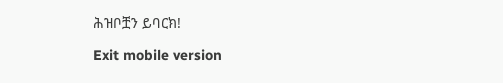ሕዝቦቿን ይባርክ!

Exit mobile version